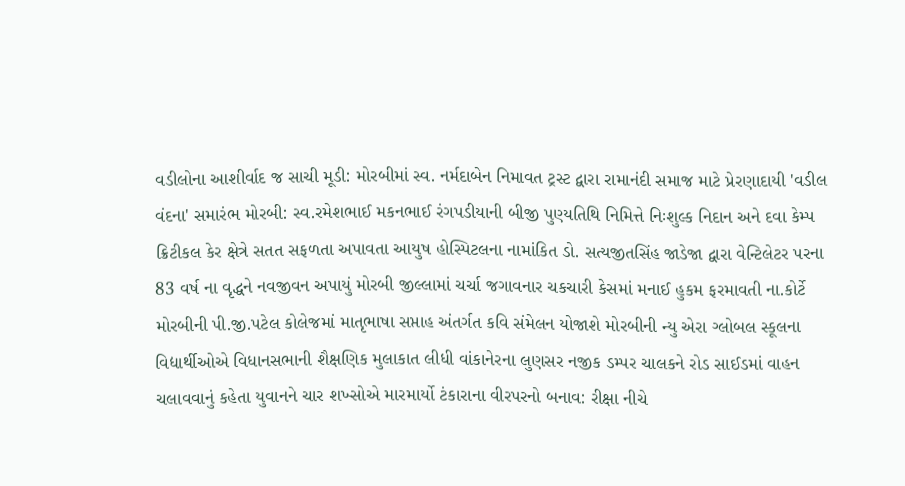વડીલોના આશીર્વાદ જ સાચી મૂડી: મોરબીમાં સ્વ. નર્મદાબેન નિમાવત ટ્રસ્ટ દ્વારા રામાનંદી સમાજ માટે પ્રેરણાદાયી 'વડીલ વંદના' સમારંભ મોરબી: સ્વ.રમેશભાઈ મકનભાઈ રંગપડીયાની બીજી પુણ્યતિથિ નિમિત્તે નિઃશુલ્ક નિદાન અને દવા કેમ્પ ક્રિટીકલ કેર ક્ષેત્રે સતત સફળતા અપાવતા આયુષ હોસ્પિટલના નામાંકિત ડો. સત્યજીતસિંહ જાડેજા દ્વારા વેન્ટિલેટર પરના 83 વર્ષ ના વૃદ્ધને નવજીવન અપાયું મોરબી જીલ્લામાં ચર્ચા જગાવનાર ચકચારી કેસમાં મનાઈ હુકમ ફરમાવતી ના.કોર્ટે મોરબીની પી.જી.પટેલ કોલેજમાં માતૃભાષા સપ્તાહ અંતર્ગત કવિ સંમેલન યોજાશે મોરબીની ન્યુ એરા ગ્લોબલ સ્કૂલના વિદ્યાર્થીઓએ વિધાનસભાની શૈક્ષણિક મુલાકાત લીધી વાંકાનેરના લુણસર નજીક ડમ્પર ચાલકને રોડ સાઈડમાં વાહન ચલાવવાનું કહેતા યુવાનને ચાર શખ્સોએ મારમાર્યો ટંકારાના વીરપરનો બનાવ: રીક્ષા નીચે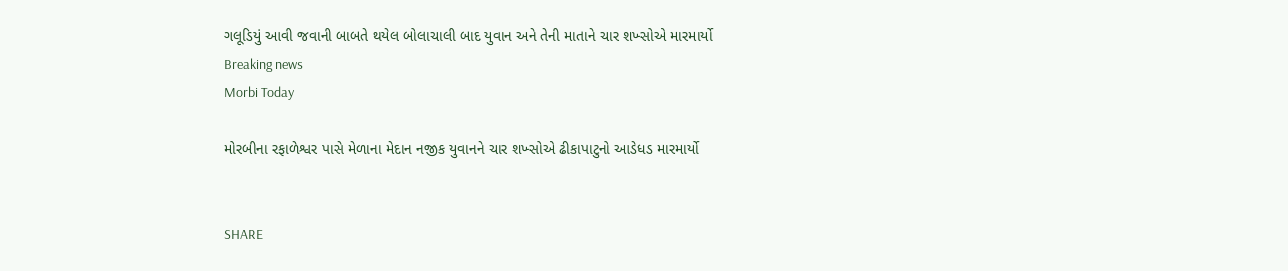ગલૂડિયું આવી જવાની બાબતે થયેલ બોલાચાલી બાદ યુવાન અને તેની માતાને ચાર શખ્સોએ મારમાર્યો
Breaking news
Morbi Today

મોરબીના રફાળેશ્વર પાસે મેળાના મેદાન નજીક યુવાનને ચાર શખ્સોએ ઢીકાપાટુનો આડેધડ મારમાર્યો


SHARE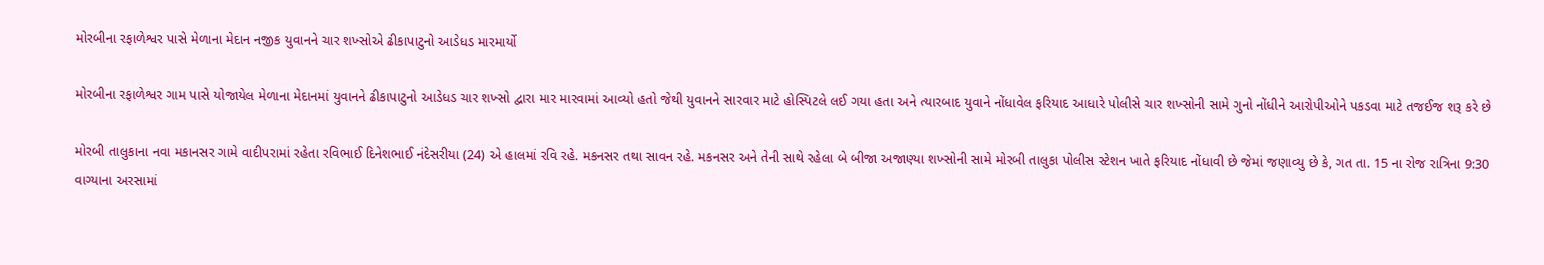મોરબીના રફાળેશ્વર પાસે મેળાના મેદાન નજીક યુવાનને ચાર શખ્સોએ ઢીકાપાટુનો આડેધડ મારમાર્યો

મોરબીના રફાળેશ્વર ગામ પાસે યોજાયેલ મેળાના મેદાનમાં યુવાનને ઢીકાપાટુનો આડેધડ ચાર શખ્સો દ્વારા માર મારવામાં આવ્યો હતો જેથી યુવાનને સારવાર માટે હોસ્પિટલે લઈ ગયા હતા અને ત્યારબાદ યુવાને નોંધાવેલ ફરિયાદ આધારે પોલીસે ચાર શખ્સોની સામે ગુનો નોંધીને આરોપીઓને પકડવા માટે તજઈજ શરૂ કરે છે

મોરબી તાલુકાના નવા મકાનસર ગામે વાદીપરામાં રહેતા રવિભાઈ દિનેશભાઈ નંદેસરીયા (24) એ હાલમાં રવિ રહે. મકનસર તથા સાવન રહે. મકનસર અને તેની સાથે રહેલા બે બીજા અજાણ્યા શખ્સોની સામે મોરબી તાલુકા પોલીસ સ્ટેશન ખાતે ફરિયાદ નોંધાવી છે જેમાં જણાવ્યુ છે કે, ગત તા. 15 ના રોજ રાત્રિના 9:30 વાગ્યાના અરસામાં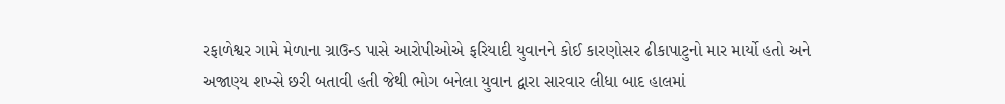રફાળેશ્વર ગામે મેળાના ગ્રાઉન્ડ પાસે આરોપીઓએ ફરિયાદી યુવાનને કોઈ કારણોસર ઢીકાપાટુનો માર માર્યો હતો અને અજાણ્ય શખ્સે છરી બતાવી હતી જેથી ભોગ બનેલા યુવાન દ્વારા સારવાર લીધા બાદ હાલમાં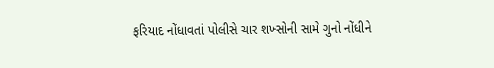ફરિયાદ નોંધાવતાં પોલીસે ચાર શખ્સોની સામે ગુનો નોંધીને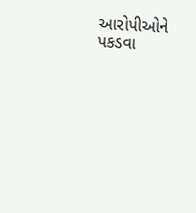આરોપીઓને પકડવા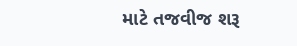માટે તજવીજ શરૂ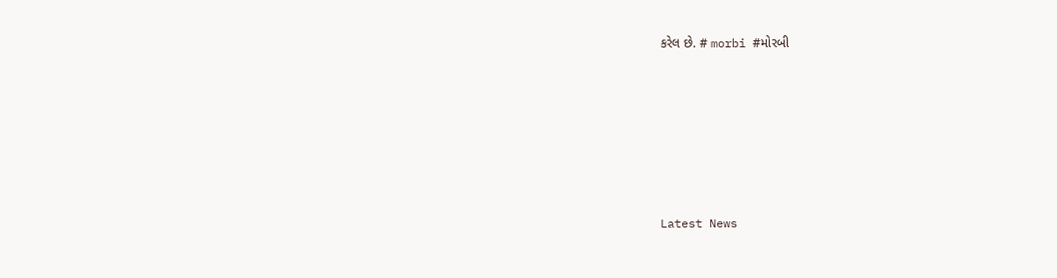કરેલ છે. # morbi #મોરબી








Latest News